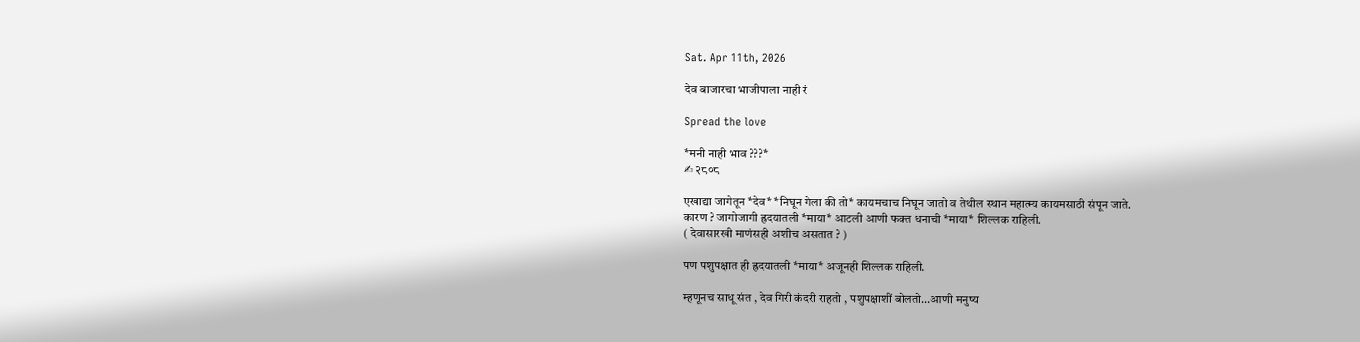Sat. Apr 11th, 2026

देव बाजारचा भाजीपाला नाही रं

Spread the love

*मनी नाही भाव ???*
✍ २८०८

एखाद्या जागेतून *देव* *निघून गेला की तो* कायमचाच निघून जातो व तेथील स्थान महात्म्य कायमसाठी संपून जाते.
कारण ? जागोजागी ह्रदयातली *माया* आटली आणी फक्त धनाची *माया* शिल्लक राहिली.
( देवासारखी माणंसही अशीच असतात ? )

पण पशुपक्षात ही ह्रदयातली *माया* अजूनही शिल्लक राहिली.

म्हणूनच साधू संत , देव गिरी कंदरी राहतो , पशुपक्षाशीं बोलतो…आणी मनुष्य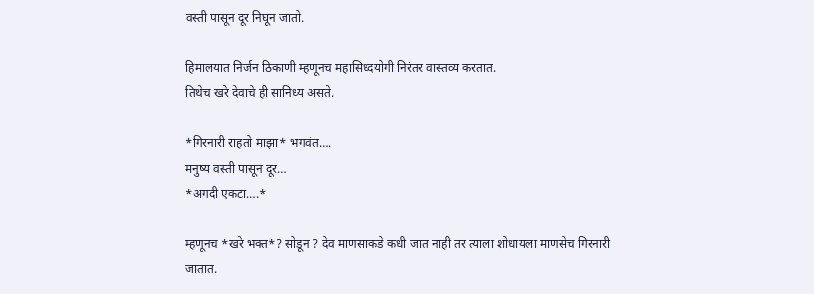वस्ती पासून दूर निघून जातो.

हिमालयात निर्जन ठिकाणी म्हणूनच महासिध्दयोगी निरंतर वास्तव्य करतात.
तिथेच खरे देवाचे ही सानिध्य असते.

*गिरनारी राहतो माझा* भगवंत….
मनुष्य वस्ती पासून दूर…
*अगदी एकटा….*

म्हणूनच *खरे भक्त*? सोडून ? देव माणसाकडे कधी जात नाही तर त्याला शोधायला माणसेच गिरनारी जातात.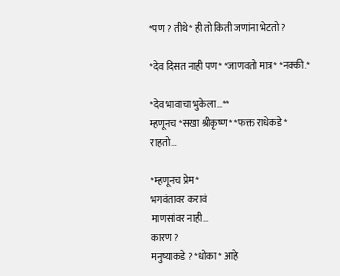*पण ? तीथे* ही तो किती जणांना भेटतो ?

*देव दिसत नाही पण* *जाणवतो मात्र* *नक्की.*

*देव भावाचा भुकेला…**
म्हणूनच *सखा श्रीकृष्ण* *फक्त राधेकडे*
राहतो…

*म्हणूनच प्रेम*
भगवंतावर करावं
माणसांवर नाही…
कारण ?
मनुष्याकडे ? *धोका* आहे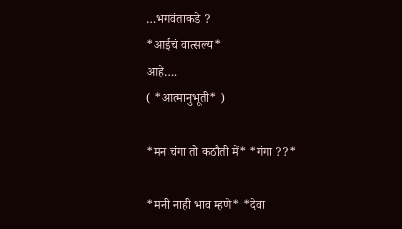…भगवंताकडे ?
*आईचं वात्सल्य*
आहे….
( *आत्मानुभूती* )

*मन चंगा तो कठौती में* *गंगा ??*

*मनी नाही भाव म्हणे* *देवा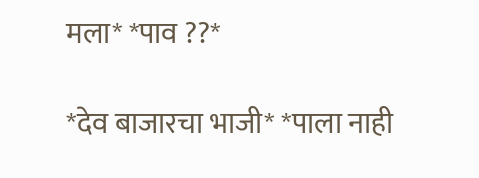मला* *पाव ??*

*देव बाजारचा भाजी* *पाला नाही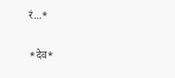रं…*

*देव*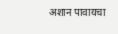अशान पावायचा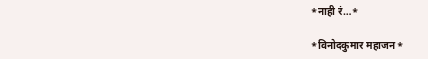*नाही रं…*

*विनोदकुमार महाजन*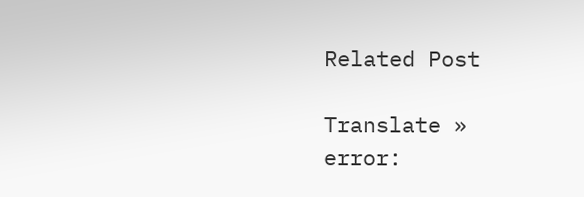Related Post

Translate »
error: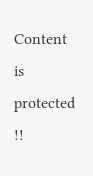Content is protected !!